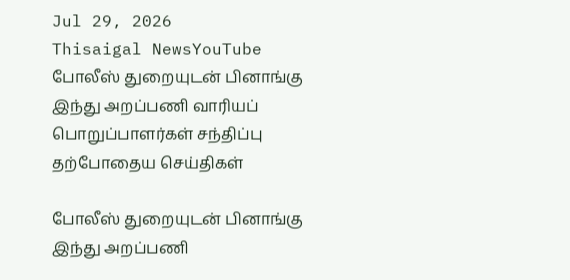Jul 29, 2026
Thisaigal NewsYouTube
போலீஸ் துறையுடன் பினாங்கு இந்து அறப்பணி வாரியப் பொறுப்பாளர்கள் சந்திப்பு
தற்போதைய செய்திகள்

போலீஸ் துறையுடன் பினாங்கு இந்து அறப்பணி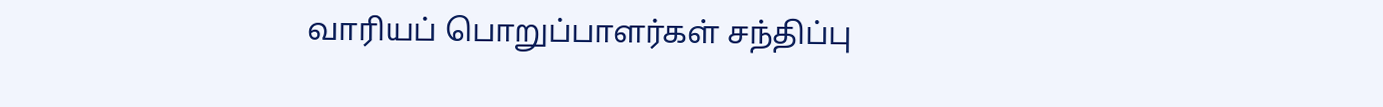வாரியப் பொறுப்பாளர்கள் சந்திப்பு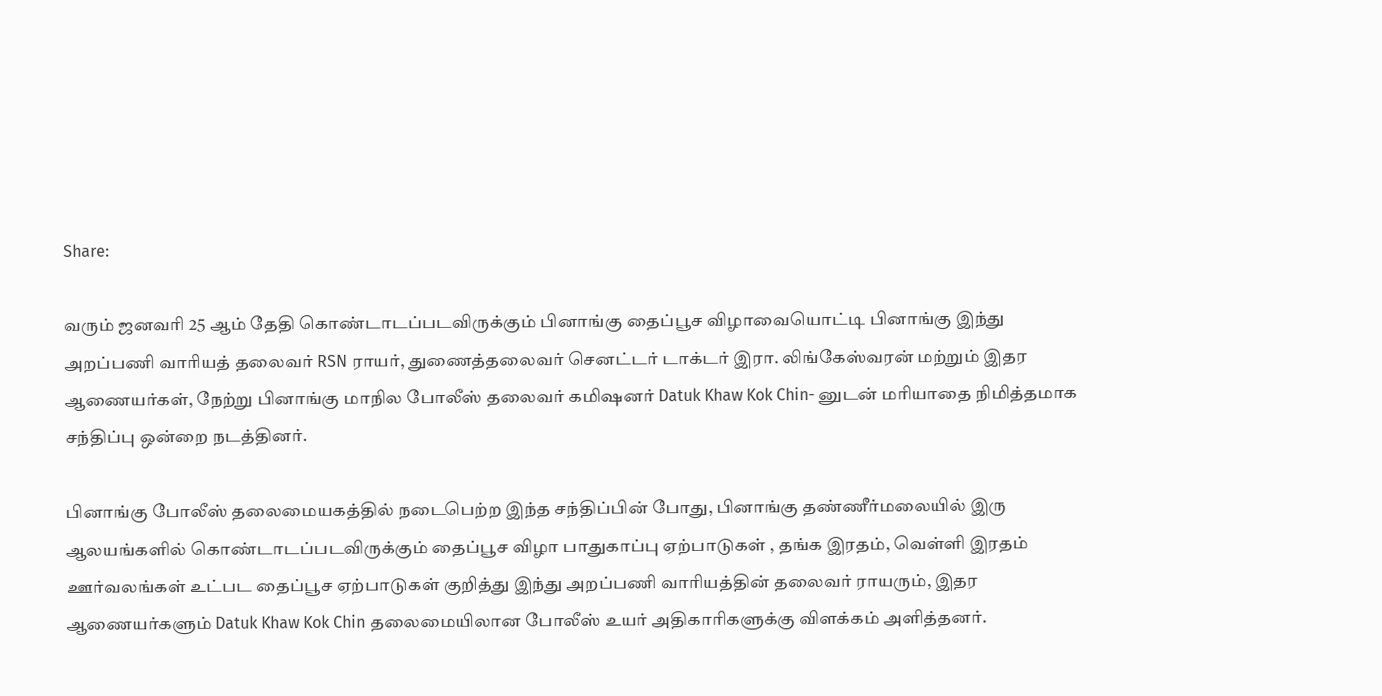Share:

வரும் ஜனவரி 25 ஆம் தேதி கொண்டாடப்படவிருக்கும் பினாங்கு தைப்பூச விழாவையொட்டி பினாங்கு இந்து அறப்பணி வாரியத் தலைவர் RSN ராயர், துணைத்தலைவர் செனட்டர் டாக்டர் இரா. லிங்கேஸ்வரன் மற்றும் இதர ஆணையர்கள், நேற்று பினாங்கு மாநில போலீஸ் தலைவர் கமிஷனர் Datuk Khaw Kok Chin- னுடன் மரியாதை நிமித்தமாக சந்திப்பு ஒன்றை நடத்தினர்.

பினாங்கு போலீஸ் தலைமையகத்தில் நடைபெற்ற இந்த சந்திப்பின் போது, பினாங்கு தண்ணீர்மலையில் இரு ஆலயங்களில் கொண்டாடப்படவிருக்கும் தைப்பூச விழா பாதுகாப்பு ஏற்பாடுகள் , தங்க இரதம், வெள்ளி இரதம் ஊர்வலங்கள் உட்பட தைப்பூச ஏற்பாடுகள் குறித்து இந்து அறப்பணி வாரியத்தின் தலைவர் ராயரும், இதர ஆணையர்களும் Datuk Khaw Kok Chin தலைமையிலான போலீஸ் உயர் அதிகாரிகளுக்கு விளக்கம் அளித்தனர்.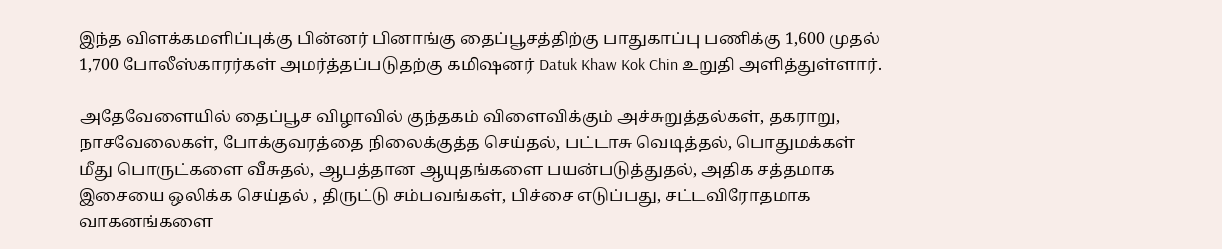இந்த விளக்கமளிப்புக்கு பின்னர் பினாங்கு தைப்பூசத்திற்கு பாதுகாப்பு பணிக்கு 1,600 முதல் 1,700 போலீஸ்காரர்கள் அமர்த்தப்படுதற்கு கமிஷனர் Datuk Khaw Kok Chin உறுதி அளித்துள்ளார்.

அதேவேளையில் தைப்பூச விழாவில் குந்தகம் விளைவிக்கும் அச்சுறுத்தல்கள், தகராறு, நாசவேலைகள், போக்குவரத்தை நிலைக்குத்த செய்தல், பட்டாசு வெடித்தல், பொதுமக்கள் மீது பொருட்களை வீசுதல், ஆபத்தான ஆயுதங்களை பயன்படுத்துதல், அதிக சத்தமாக இசையை ஒலிக்க செய்தல் , திருட்டு சம்பவங்கள், பிச்சை எடுப்பது, சட்டவிரோதமாக வாகனங்களை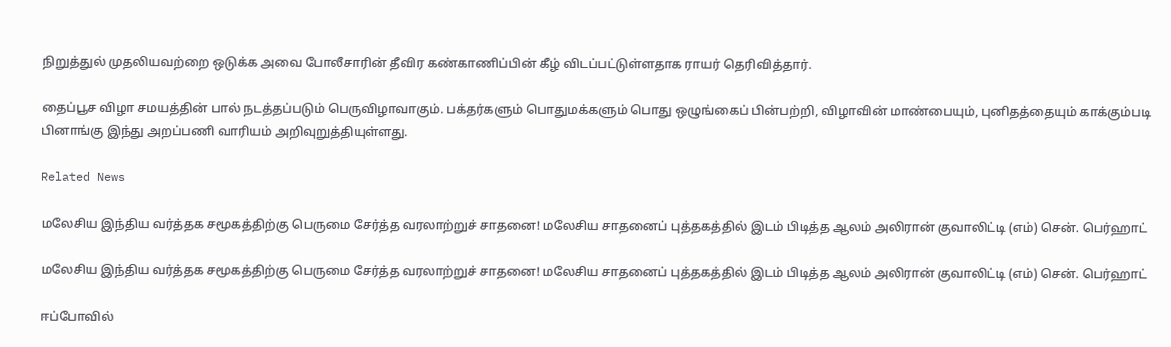நிறுத்துல் முதலியவற்றை ஒடுக்க அவை போலீசாரின் தீவிர கண்காணிப்பின் கீழ் விடப்பட்டுள்ளதாக ராயர் தெரிவித்தார்.

தைப்பூச விழா சமயத்தின் பால் நடத்தப்படும் பெருவிழாவாகும். பக்தர்களும் பொதுமக்களும் பொது ஒழுங்கைப் பின்பற்றி, விழாவின் மாண்பையும், புனிதத்தையும் காக்கும்படி பினாங்கு இந்து அறப்பணி வாரியம் அறிவுறுத்தியுள்ளது.

Related News

மலேசிய இந்திய வர்த்தக சமூகத்திற்கு பெருமை சேர்த்த வரலாற்றுச் சாதனை! மலேசிய சாதனைப் புத்தகத்தில் இடம் பிடித்த ஆலம் அலிரான் குவாலிட்டி (எம்) சென். பெர்ஹாட்

மலேசிய இந்திய வர்த்தக சமூகத்திற்கு பெருமை சேர்த்த வரலாற்றுச் சாதனை! மலேசிய சாதனைப் புத்தகத்தில் இடம் பிடித்த ஆலம் அலிரான் குவாலிட்டி (எம்) சென். பெர்ஹாட்

ஈப்போவில்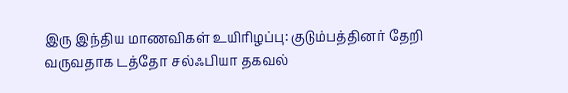இரு இந்திய மாணவிகள் உயிரிழப்பு: குடும்பத்தினர் தேறி வருவதாக டத்தோ சல்ஃபியா தகவல்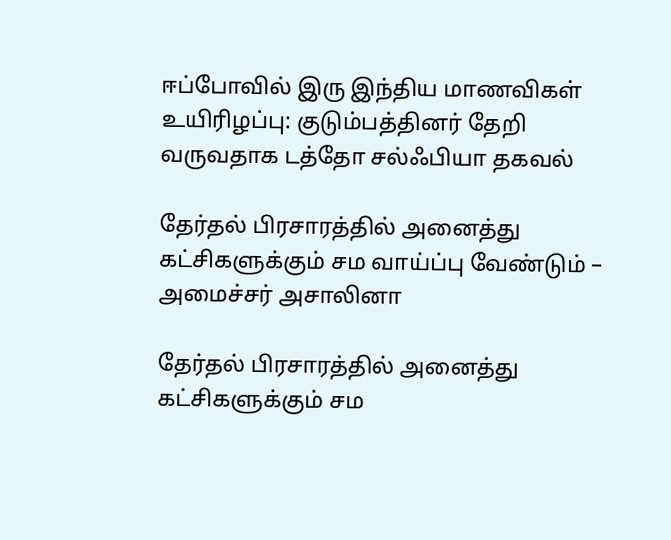ஈப்போவில் இரு இந்திய மாணவிகள் உயிரிழப்பு: குடும்பத்தினர் தேறி வருவதாக டத்தோ சல்ஃபியா தகவல்

தேர்தல் பிரசாரத்தில் அனைத்து கட்சிகளுக்கும் சம வாய்ப்பு வேண்டும் – அமைச்சர் அசாலினா

தேர்தல் பிரசாரத்தில் அனைத்து கட்சிகளுக்கும் சம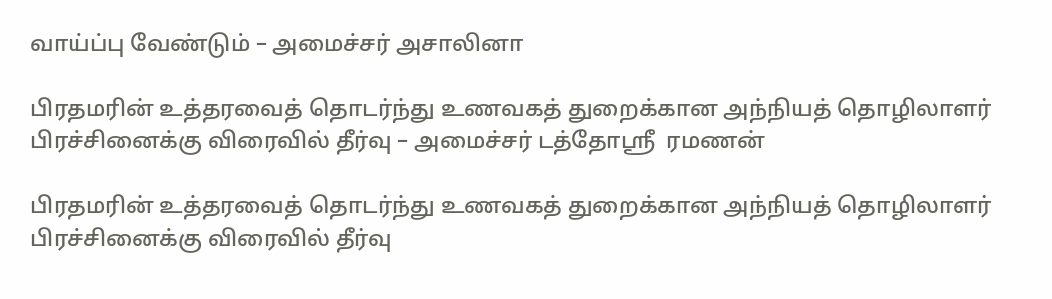வாய்ப்பு வேண்டும் – அமைச்சர் அசாலினா

பிரதமரின் உத்தரவைத் தொடர்ந்து உணவகத் துறைக்கான அந்நியத் தொழிலாளர் பிரச்சினைக்கு விரைவில் தீர்வு – அமைச்சர் டத்தோஸ்ரீ  ரமணன்

பிரதமரின் உத்தரவைத் தொடர்ந்து உணவகத் துறைக்கான அந்நியத் தொழிலாளர் பிரச்சினைக்கு விரைவில் தீர்வு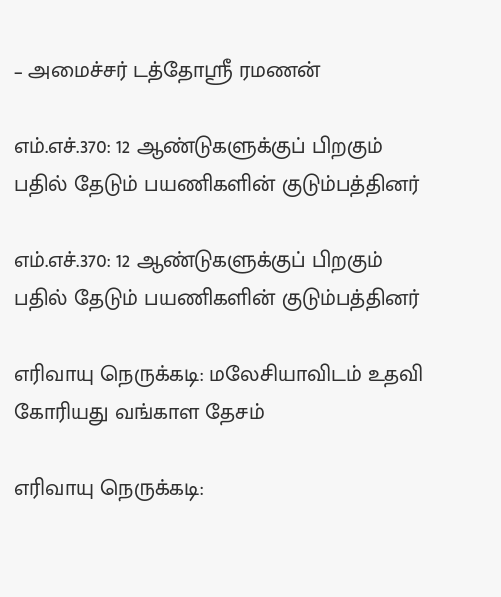– அமைச்சர் டத்தோஸ்ரீ ரமணன்

எம்.எச்.370: 12 ஆண்டுகளுக்குப் பிறகும் பதில் தேடும் பயணிகளின் குடும்பத்தினர்

எம்.எச்.370: 12 ஆண்டுகளுக்குப் பிறகும் பதில் தேடும் பயணிகளின் குடும்பத்தினர்

எரிவாயு நெருக்கடி: மலேசியாவிடம் உதவி கோரியது வங்காள தேசம்

எரிவாயு நெருக்கடி: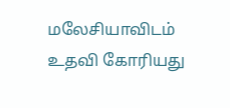மலேசியாவிடம் உதவி கோரியது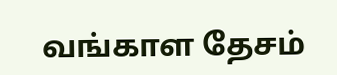வங்காள தேசம்